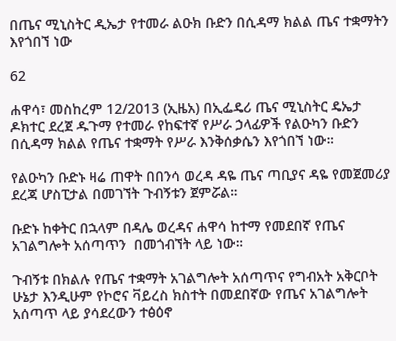በጤና ሚኒስትር ዲኤታ የተመራ ልዑክ ቡድን በሲዳማ ክልል ጤና ተቋማትን እየጎበኘ ነው

62

ሐዋሳ፣ መስከረም 12/2013 (ኢዜአ) በኢፌዴሪ ጤና ሚኒስትር ዴኤታ ዶክተር ደረጀ ዱጉማ የተመራ የከፍተኛ የሥራ ኃላፊዎች የልዑካን ቡድን በሲዳማ ክልል የጤና ተቋማት የሥራ እንቅሰቃሴን እየጎበኘ ነው።

የልዑካን ቡድኑ ዛሬ ጠዋት በበንሳ ወረዳ ዳዬ ጤና ጣቢያና ዳዬ የመጀመሪያ ደረጃ ሆስፒታል በመገኘት ጉብኝቱን ጀምሯል።

ቡድኑ ከቀትር በኋላም በዳሌ ወረዳና ሐዋሳ ከተማ የመደበኛ የጤና አገልግሎት አሰጣጥን  በመጎብኘት ላይ ነው።

ጉብኝቱ በክልሉ የጤና ተቋማት አገልግሎት አሰጣጥና የግብአት አቅርቦት ሁኔታ እንዲሁም የኮሮና ቫይረስ ክስተት በመደበኛው የጤና አገልግሎት አሰጣጥ ላይ ያሳደረውን ተፅዕኖ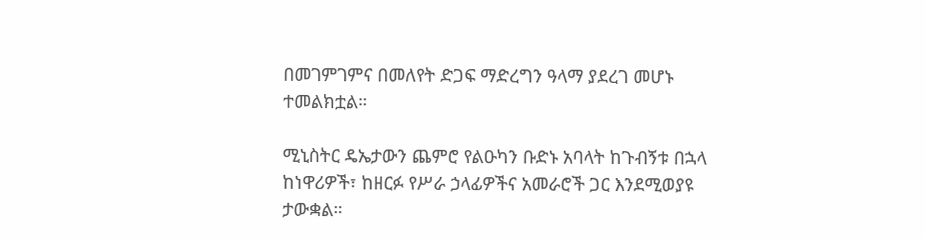በመገምገምና በመለየት ድጋፍ ማድረግን ዓላማ ያደረገ መሆኑ ተመልክቷል።

ሚኒስትር ዴኤታውን ጨምሮ የልዑካን ቡድኑ አባላት ከጉብኝቱ በኋላ ከነዋሪዎች፣ ከዘርፉ የሥራ ኃላፊዎችና አመራሮች ጋር እንደሚወያዩ ታውቋል።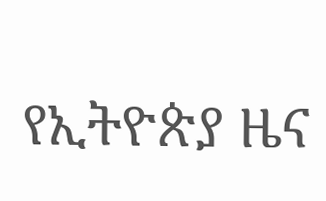የኢትዮጵያ ዜና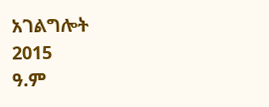አገልግሎት
2015
ዓ.ም